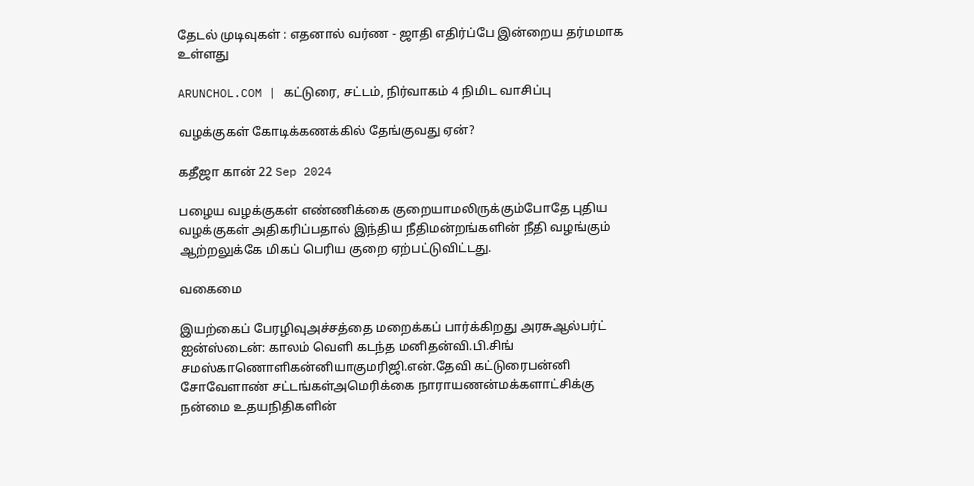தேடல் முடிவுகள் : எதனால் வர்ண - ஜாதி எதிர்ப்பே இன்றைய தர்மமாக உள்ளது

ARUNCHOL.COM | கட்டுரை, சட்டம், நிர்வாகம் 4 நிமிட வாசிப்பு

வழக்குகள் கோடிக்கணக்கில் தேங்குவது ஏன்?

கதீஜா கான் 22 Sep 2024

பழைய வழக்குகள் எண்ணிக்கை குறையாமலிருக்கும்போதே புதிய வழக்குகள் அதிகரிப்பதால் இந்திய நீதிமன்றங்களின் நீதி வழங்கும் ஆற்றலுக்கே மிகப் பெரிய குறை ஏற்பட்டுவிட்டது.

வகைமை

இயற்கைப் பேரழிவுஅச்சத்தை மறைக்கப் பார்க்கிறது அரசுஆல்பர்ட் ஐன்ஸ்டைன்: காலம் வெளி கடந்த மனிதன்வி.பி.சிங் சமஸ்காணொளிகன்னியாகுமரிஜி.என்.தேவி கட்டுரைபன்னி சோவேளாண் சட்டங்கள்அமெரிக்கை நாராயணன்மக்களாட்சிக்கு நன்மை உதயநிதிகளின்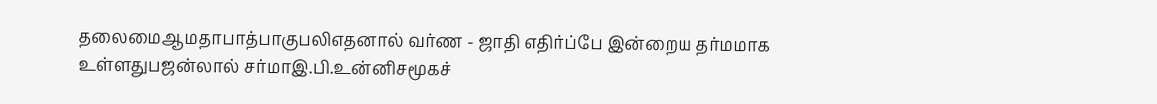தலைமைஆமதாபாத்பாகுபலிஎதனால் வர்ண - ஜாதி எதிர்ப்பே இன்றைய தர்மமாக உள்ளதுபஜன்லால் சர்மாஇ.பி.உன்னிசமூகச்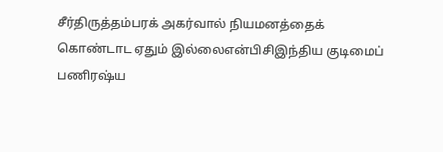சீர்திருத்தம்பரக் அகர்வால் நியமனத்தைக் கொண்டாட ஏதும் இல்லைஎன்பிசிஇந்திய குடிமைப் பணிரஷ்ய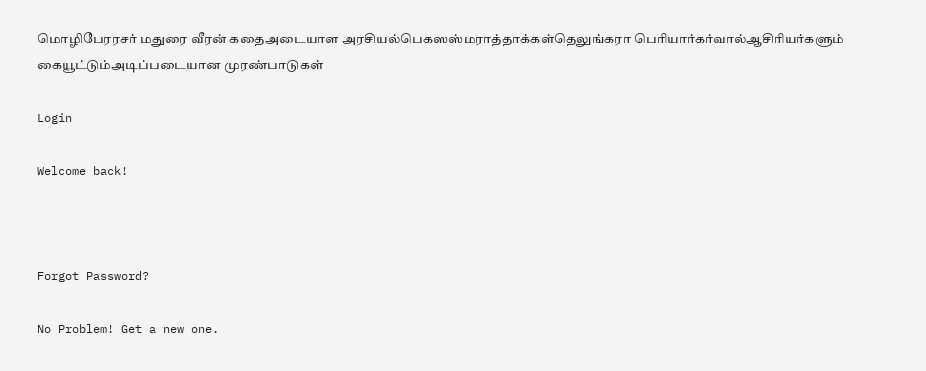மொழிபேரரசர் மதுரை வீரன் கதைஅடையாள அரசியல்பெகஸஸ்மராத்தாக்கள்தெலுங்கரா பெரியார்கர்வால்ஆசிரியர்களும் கையூட்டும்அடிப்படையான முரண்பாடுகள்

Login

Welcome back!



Forgot Password?

No Problem! Get a new one.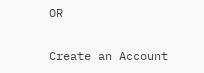OR

Create an Account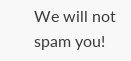We will not spam you!